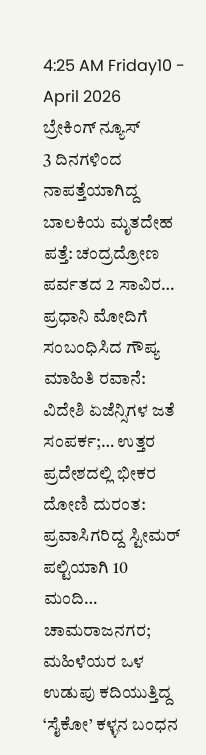4:25 AM Friday10 - April 2026
ಬ್ರೇಕಿಂಗ್ ನ್ಯೂಸ್
3 ದಿನಗಳಿಂದ ನಾಪತ್ತೆಯಾಗಿದ್ದ ಬಾಲಕಿಯ ಮೃತದೇಹ ಪತ್ತೆ: ಚಂದ್ರದ್ರೋಣ ಪರ್ವತದ 2 ಸಾವಿರ… ಪ್ರಧಾನಿ‌ ಮೋದಿಗೆ ಸಂಬಂಧಿಸಿದ ಗೌಪ್ಯ ಮಾಹಿತಿ ರವಾನೆ: ವಿದೇಶಿ ಏಜೆನ್ಸಿಗಳ ಜತೆ ಸಂಪರ್ಕ;… ಉತ್ತರ ಪ್ರದೇಶದಲ್ಲಿ ಭೀಕರ ದೋಣಿ ದುರಂತ: ಪ್ರವಾಸಿಗರಿದ್ದ ಸ್ಟೀಮರ್ ಪಲ್ಟಿಯಾಗಿ 10 ಮಂದಿ… ಚಾಮರಾಜನಗರ; ಮಹಿಳೆಯರ ಒಳ ಉಡುಪು ಕದಿಯುತ್ತಿದ್ದ ‘ಸೈಕೋ’ ಕಳ್ಳನ ಬಂಧನ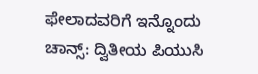ಫೇಲಾದವರಿಗೆ ಇನ್ನೊಂದು ಚಾನ್ಸ್: ದ್ವಿತೀಯ ಪಿಯುಸಿ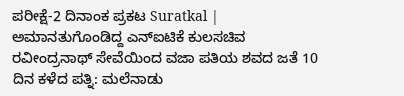ಪರೀಕ್ಷೆ-2 ದಿನಾಂಕ ಪ್ರಕಟ Suratkal | ಅಮಾನತುಗೊಂಡಿದ್ದ ಎನ್‌ಐಟಿಕೆ ಕುಲಸಚಿವ ರವೀಂದ್ರನಾಥ್ ಸೇವೆಯಿಂದ ವಜಾ ಪತಿಯ ಶವದ ಜತೆ 10 ದಿನ ಕಳೆದ ಪತ್ನಿ: ಮಲೆನಾಡು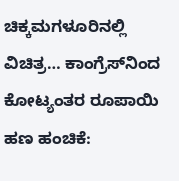ಚಿಕ್ಕಮಗಳೂರಿನಲ್ಲಿ ವಿಚಿತ್ರ… ಕಾಂಗ್ರೆಸ್‌ನಿಂದ ಕೋಟ್ಯಂತರ ರೂಪಾಯಿ ಹಣ ಹಂಚಿಕೆ: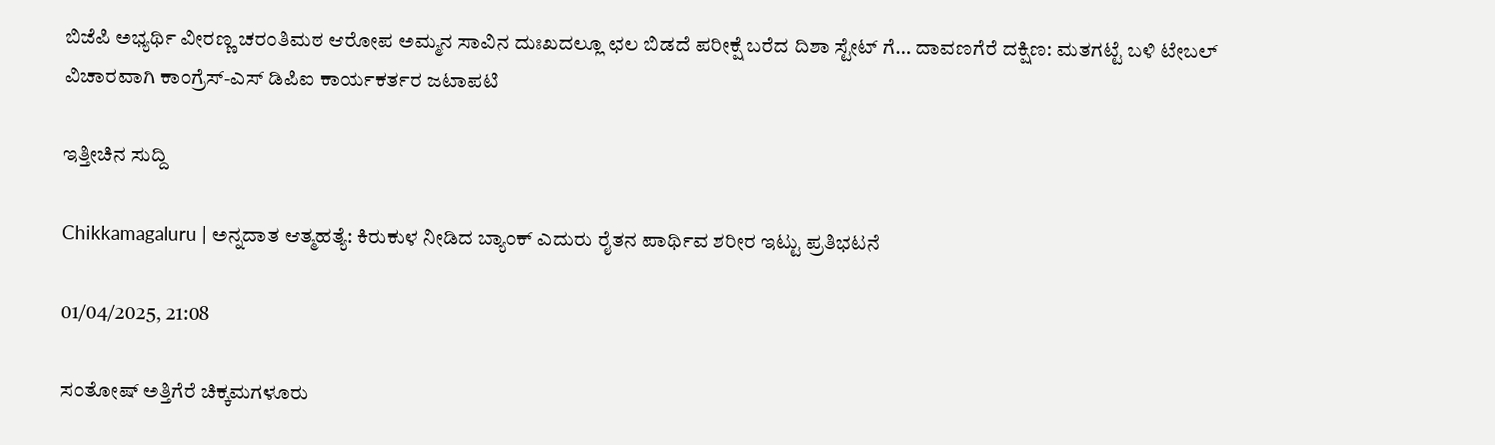ಬಿಜೆಪಿ ಅಭ್ಯರ್ಥಿ ವೀರಣ್ಣ ಚರಂತಿಮಠ ಆರೋಪ ಅಮ್ಮನ ಸಾವಿನ ದುಃಖದಲ್ಲೂ ಛಲ ಬಿಡದೆ ಪರೀಕ್ಷೆ ಬರೆದ ದಿಶಾ ಸ್ಟೇಟ್ ಗೆ… ದಾವಣಗೆರೆ ದಕ್ಷಿಣ: ಮತಗಟ್ಟೆ ಬಳಿ ಟೇಬಲ್ ವಿಚಾರವಾಗಿ ಕಾಂಗ್ರೆಸ್-ಎಸ್ ಡಿಪಿಐ ಕಾರ್ಯಕರ್ತರ ಜಟಾಪಟಿ

ಇತ್ತೀಚಿನ ಸುದ್ದಿ

Chikkamagaluru | ಅನ್ನದಾತ ಆತ್ಮಹತ್ಯೆ: ಕಿರುಕುಳ ನೀಡಿದ ಬ್ಯಾಂಕ್ ಎದುರು ರೈತನ ಪಾರ್ಥಿವ ಶರೀರ ಇಟ್ಟು ಪ್ರತಿಭಟನೆ

01/04/2025, 21:08

ಸಂತೋಷ್ ಅತ್ತಿಗೆರೆ ಚಿಕ್ಕಮಗಳೂರು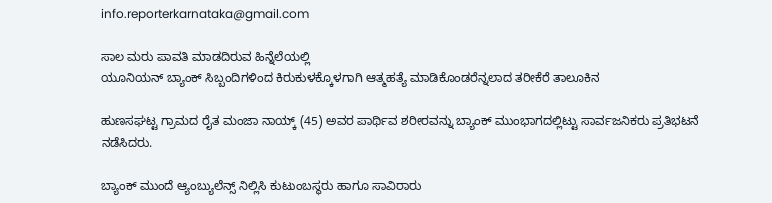info.reporterkarnataka@gmail.com

ಸಾಲ ಮರು ಪಾವತಿ ಮಾಡದಿರುವ ಹಿನ್ನೆಲೆಯಲ್ಲಿ
ಯೂನಿಯನ್ ಬ್ಯಾಂಕ್ ಸಿಬ್ಬಂದಿಗಳಿಂದ ಕಿರುಕುಳಕ್ಕೊಳಗಾಗಿ ಆತ್ಮಹತ್ಯೆ ಮಾಡಿಕೊಂಡರೆನ್ನಲಾದ ತರೀಕೆರೆ ತಾಲೂಕಿನ

ಹುಣಸಘಟ್ಟ ಗ್ರಾಮದ ರೈತ ಮಂಜಾ ನಾಯ್ಕ್ (45) ಅವರ ಪಾರ್ಥಿವ ಶರೀರವನ್ನು ಬ್ಯಾಂಕ್ ಮುಂಭಾಗದಲ್ಲಿಟ್ಟು ಸಾರ್ವಜನಿಕರು ಪ್ರತಿಭಟನೆ ನಡೆಸಿದರು.

ಬ್ಯಾಂಕ್ ಮುಂದೆ ಆ್ಯಂಬ್ಯುಲೆನ್ಸ್ ನಿಲ್ಲಿಸಿ ಕುಟುಂಬಸ್ಥರು ಹಾಗೂ ಸಾವಿರಾರು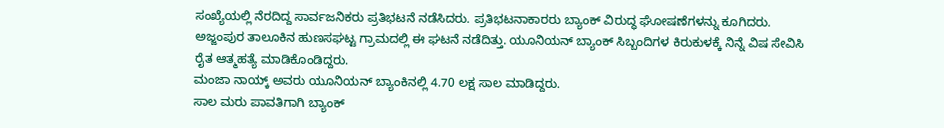ಸಂಖ್ಯೆಯಲ್ಲಿ ನೆರದಿದ್ದ ಸಾರ್ವಜನಿಕರು ಪ್ರತಿಭಟನೆ ನಡೆಸಿದರು. ಪ್ರತಿಭಟನಾಕಾರರು ಬ್ಯಾಂಕ್ ವಿರುದ್ಧ ಘೋಷಣೆಗಳನ್ನು ಕೂಗಿದರು. ಅಜ್ಜಂಪುರ ತಾಲೂಕಿನ ಹುಣಸಘಟ್ಟ ಗ್ರಾಮದಲ್ಲಿ ಈ ಘಟನೆ ನಡೆದಿತ್ತು. ಯೂನಿಯನ್ ಬ್ಯಾಂಕ್ ಸಿಬ್ಬಂದಿಗಳ ಕಿರುಕುಳಕ್ಕೆ ನಿನ್ನೆ ವಿಷ ಸೇವಿಸಿ ರೈತ ಆತ್ಮಹತ್ಯೆ ಮಾಡಿಕೊಂಡಿದ್ದರು.
ಮಂಜಾ ನಾಯ್ಕ್ ಅವರು ಯೂನಿಯನ್ ಬ್ಯಾಂಕಿನಲ್ಲಿ 4.70 ಲಕ್ಷ ಸಾಲ ಮಾಡಿದ್ದರು.
ಸಾಲ ಮರು ಪಾವತಿಗಾಗಿ ಬ್ಯಾಂಕ್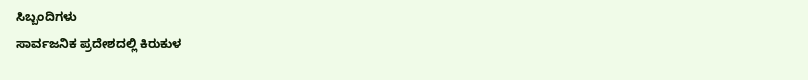ಸಿಬ್ಬಂದಿಗಳು
ಸಾರ್ವಜನಿಕ ಪ್ರದೇಶದಲ್ಲಿ ಕಿರುಕುಳ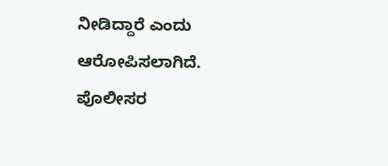ನೀಡಿದ್ದಾರೆ ಎಂದು
ಆರೋಪಿಸಲಾಗಿದೆ.
ಪೊಲೀಸರ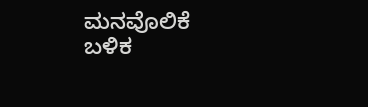ಮನವೊಲಿಕೆ ಬಳಿಕ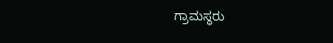ಗ್ರಾಮಸ್ಥರು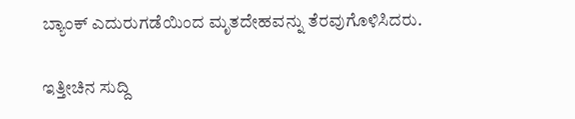ಬ್ಯಾಂಕ್ ಎದುರುಗಡೆಯಿಂದ ಮೃತದೇಹವನ್ನು ತೆರವುಗೊಳಿಸಿದರು.

ಇತ್ತೀಚಿನ ಸುದ್ದಿ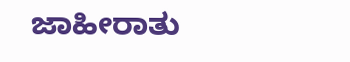ಜಾಹೀರಾತು